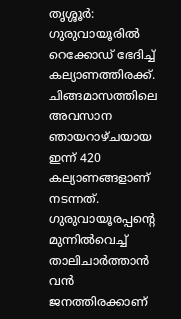തൃശ്ശൂർ: ഗുരുവായൂരിൽ റെക്കോഡ് ഭേദിച്ച് കല്യാണത്തിരക്ക്. ചിങ്ങമാസത്തിലെ അവസാന ഞായറാഴ്ചയായ ഇന്ന് 420 കല്യാണങ്ങളാണ് നടന്നത്. ഗുരുവായൂരപ്പന്റെ മുന്നിൽവെച്ച് താലിചാർത്താൻ വൻ ജനത്തിരക്കാണ്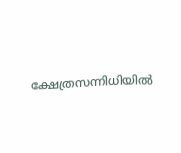ക്ഷേത്രസന്നിധിയിൽ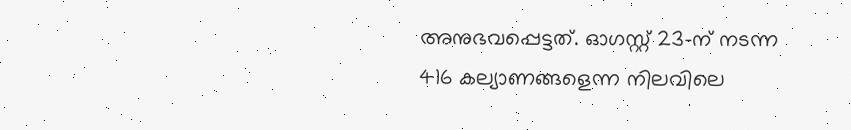അനുഭവപ്പെട്ടത്. ഓഗസ്റ്റ് 23-ന് നടന്ന 416 കല്യാണങ്ങളെന്ന നിലവിലെ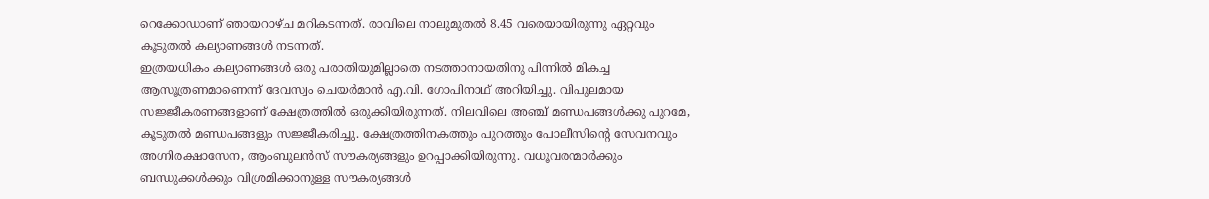റെക്കോഡാണ് ഞായറാഴ്ച മറികടന്നത്. രാവിലെ നാലുമുതൽ 8.45 വരെയായിരുന്നു ഏറ്റവും കൂടുതൽ കല്യാണങ്ങൾ നടന്നത്.
ഇത്രയധികം കല്യാണങ്ങൾ ഒരു പരാതിയുമില്ലാതെ നടത്താനായതിനു പിന്നിൽ മികച്ച ആസൂത്രണമാണെന്ന് ദേവസ്വം ചെയർമാൻ എ.വി. ഗോപിനാഥ് അറിയിച്ചു. വിപുലമായ സജ്ജീകരണങ്ങളാണ് ക്ഷേത്രത്തിൽ ഒരുക്കിയിരുന്നത്. നിലവിലെ അഞ്ച് മണ്ഡപങ്ങൾക്കു പുറമേ, കൂടുതൽ മണ്ഡപങ്ങളും സജ്ജീകരിച്ചു. ക്ഷേത്രത്തിനകത്തും പുറത്തും പോലീസിന്റെ സേവനവും അഗ്നിരക്ഷാസേന, ആംബുലൻസ് സൗകര്യങ്ങളും ഉറപ്പാക്കിയിരുന്നു. വധൂവരന്മാർക്കും ബന്ധുക്കൾക്കും വിശ്രമിക്കാനുള്ള സൗകര്യങ്ങൾ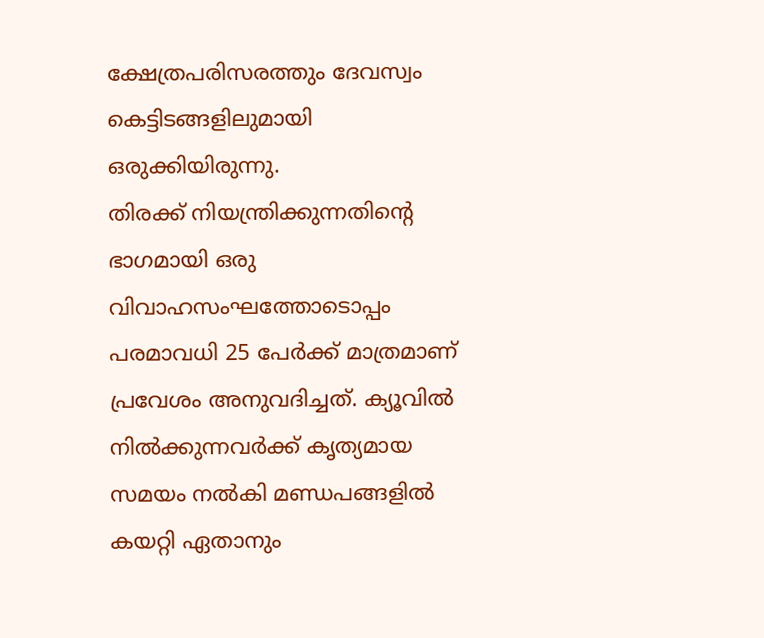ക്ഷേത്രപരിസരത്തും ദേവസ്വം കെട്ടിടങ്ങളിലുമായി ഒരുക്കിയിരുന്നു.
തിരക്ക് നിയന്ത്രിക്കുന്നതിന്റെ ഭാഗമായി ഒരു വിവാഹസംഘത്തോടൊപ്പം പരമാവധി 25 പേർക്ക് മാത്രമാണ് പ്രവേശം അനുവദിച്ചത്. ക്യൂവിൽ നിൽക്കുന്നവർക്ക് കൃത്യമായ സമയം നൽകി മണ്ഡപങ്ങളിൽ കയറ്റി ഏതാനും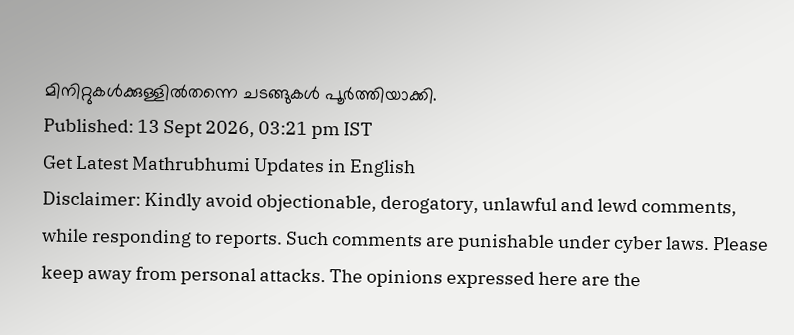മിനിറ്റുകൾക്കുള്ളിൽതന്നെ ചടങ്ങുകൾ പൂർത്തിയാക്കി.
Published: 13 Sept 2026, 03:21 pm IST
Get Latest Mathrubhumi Updates in English
Disclaimer: Kindly avoid objectionable, derogatory, unlawful and lewd comments, while responding to reports. Such comments are punishable under cyber laws. Please keep away from personal attacks. The opinions expressed here are the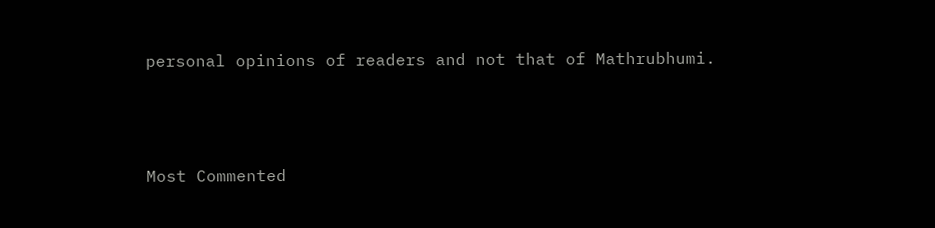personal opinions of readers and not that of Mathrubhumi.



Most Commented